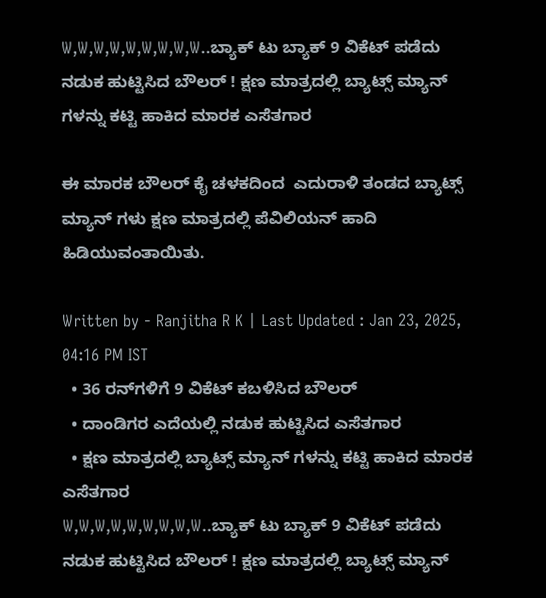W,W,W,W,W,W,W,W,W..ಬ್ಯಾಕ್ ಟು ಬ್ಯಾಕ್ 9 ವಿಕೆಟ್ ಪಡೆದು ನಡುಕ ಹುಟ್ಟಿಸಿದ ಬೌಲರ್ ! ಕ್ಷಣ ಮಾತ್ರದಲ್ಲಿ ಬ್ಯಾಟ್ಸ್ ಮ್ಯಾನ್ ಗಳನ್ನು ಕಟ್ಟಿ ಹಾಕಿದ ಮಾರಕ ಎಸೆತಗಾರ

ಈ ಮಾರಕ ಬೌಲರ್ ಕೈ ಚಳಕದಿಂದ  ಎದುರಾಳಿ ತಂಡದ ಬ್ಯಾಟ್ಸ್ ಮ್ಯಾನ್ ಗಳು ಕ್ಷಣ ಮಾತ್ರದಲ್ಲಿ ಪೆವಿಲಿಯನ್ ಹಾದಿ ಹಿಡಿಯುವಂತಾಯಿತು.

Written by - Ranjitha R K | Last Updated : Jan 23, 2025, 04:16 PM IST
  • 36 ರನ್‌ಗಳಿಗೆ 9 ವಿಕೆಟ್ ಕಬಳಿಸಿದ ಬೌಲರ್
  • ದಾಂಡಿಗರ ಎದೆಯಲ್ಲಿ ನಡುಕ ಹುಟ್ಟಿಸಿದ ಎಸೆತಗಾರ
  • ಕ್ಷಣ ಮಾತ್ರದಲ್ಲಿ ಬ್ಯಾಟ್ಸ್ ಮ್ಯಾನ್ ಗಳನ್ನು ಕಟ್ಟಿ ಹಾಕಿದ ಮಾರಕ ಎಸೆತಗಾರ
W,W,W,W,W,W,W,W,W..ಬ್ಯಾಕ್ ಟು ಬ್ಯಾಕ್ 9 ವಿಕೆಟ್ ಪಡೆದು ನಡುಕ ಹುಟ್ಟಿಸಿದ ಬೌಲರ್ ! ಕ್ಷಣ ಮಾತ್ರದಲ್ಲಿ ಬ್ಯಾಟ್ಸ್ ಮ್ಯಾನ್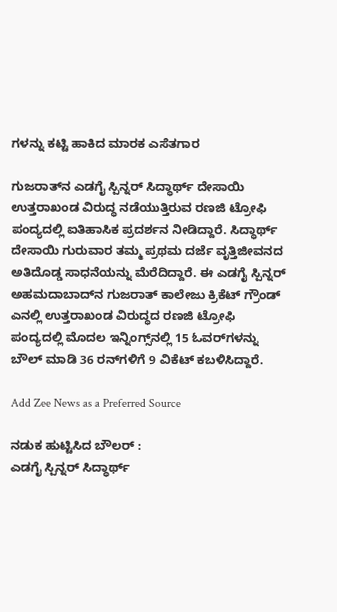ಗಳನ್ನು ಕಟ್ಟಿ ಹಾಕಿದ ಮಾರಕ ಎಸೆತಗಾರ

ಗುಜರಾತ್‌ನ ಎಡಗೈ ಸ್ಪಿನ್ನರ್ ಸಿದ್ಧಾರ್ಥ್ ದೇಸಾಯಿ ಉತ್ತರಾಖಂಡ ವಿರುದ್ಧ ನಡೆಯುತ್ತಿರುವ ರಣಜಿ ಟ್ರೋಫಿ ಪಂದ್ಯದಲ್ಲಿ ಐತಿಹಾಸಿಕ ಪ್ರದರ್ಶನ ನೀಡಿದ್ದಾರೆ. ಸಿದ್ಧಾರ್ಥ್ ದೇಸಾಯಿ ಗುರುವಾರ ತಮ್ಮ ಪ್ರಥಮ ದರ್ಜೆ ವೃತ್ತಿಜೀವನದ ಅತಿದೊಡ್ಡ ಸಾಧನೆಯನ್ನು ಮೆರೆದಿದ್ದಾರೆ. ಈ ಎಡಗೈ ಸ್ಪಿನ್ನರ್ ಅಹಮದಾಬಾದ್‌ನ ಗುಜರಾತ್ ಕಾಲೇಜು ಕ್ರಿಕೆಟ್ ಗ್ರೌಂಡ್ ಎನಲ್ಲಿ ಉತ್ತರಾಖಂಡ ವಿರುದ್ಧದ ರಣಜಿ ಟ್ರೋಫಿ ಪಂದ್ಯದಲ್ಲಿ ಮೊದಲ ಇನ್ನಿಂಗ್ಸ್‌ನಲ್ಲಿ 15 ಓವರ್‌ಗಳನ್ನು ಬೌಲ್ ಮಾಡಿ 36 ರನ್‌ಗಳಿಗೆ 9 ವಿಕೆಟ್ ಕಬಳಿಸಿದ್ದಾರೆ.

Add Zee News as a Preferred Source

ನಡುಕ ಹುಟ್ಟಿಸಿದ ಬೌಲರ್ :
ಎಡಗೈ ಸ್ಪಿನ್ನರ್ ಸಿದ್ಧಾರ್ಥ್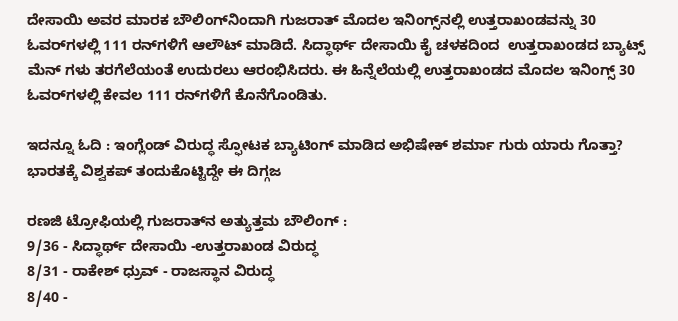ದೇಸಾಯಿ ಅವರ ಮಾರಕ ಬೌಲಿಂಗ್‌ನಿಂದಾಗಿ ಗುಜರಾತ್ ಮೊದಲ ಇನಿಂಗ್ಸ್‌ನಲ್ಲಿ ಉತ್ತರಾಖಂಡವನ್ನು 30 ಓವರ್‌ಗಳಲ್ಲಿ 111 ರನ್‌ಗಳಿಗೆ ಆಲೌಟ್ ಮಾಡಿದೆ. ಸಿದ್ಧಾರ್ಥ್ ದೇಸಾಯಿ ಕೈ ಚಳಕದಿಂದ  ಉತ್ತರಾಖಂಡದ ಬ್ಯಾಟ್ಸ್ ಮೆನ್ ಗಳು ತರಗೆಲೆಯಂತೆ ಉದುರಲು ಆರಂಭಿಸಿದರು. ಈ ಹಿನ್ನೆಲೆಯಲ್ಲಿ ಉತ್ತರಾಖಂಡದ ಮೊದಲ ಇನಿಂಗ್ಸ್ 30 ಓವರ್‌ಗಳಲ್ಲಿ ಕೇವಲ 111 ರನ್‌ಗಳಿಗೆ ಕೊನೆಗೊಂಡಿತು.

ಇದನ್ನೂ ಓದಿ : ಇಂಗ್ಲೆಂಡ್‌ ವಿರುದ್ಧ ಸ್ಫೋಟಕ ಬ್ಯಾಟಿಂಗ್‌ ಮಾಡಿದ ಅಭಿಷೇಕ್ ಶರ್ಮಾ ಗುರು ಯಾರು ಗೊತ್ತಾ? ಭಾರತಕ್ಕೆ ವಿಶ್ವಕಪ್‌ ತಂದುಕೊಟ್ಟಿದ್ದೇ ಈ ದಿಗ್ಗಜ

ರಣಜಿ ಟ್ರೋಫಿಯಲ್ಲಿ ಗುಜರಾತ್‌ನ ಅತ್ಯುತ್ತಮ ಬೌಲಿಂಗ್ :
9/36 - ಸಿದ್ಧಾರ್ಥ್ ದೇಸಾಯಿ -ಉತ್ತರಾಖಂಡ ವಿರುದ್ಧ
8/31 - ರಾಕೇಶ್ ಧ್ರುವ್ - ರಾಜಸ್ಥಾನ ವಿರುದ್ಧ
8/40 -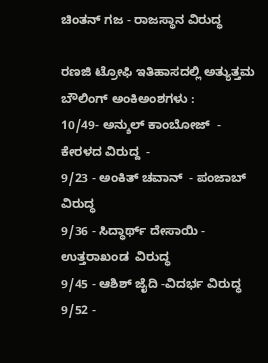ಚಿಂತನ್ ಗಜ - ರಾಜಸ್ಥಾನ ವಿರುದ್ಧ

ರಣಜಿ ಟ್ರೋಫಿ ಇತಿಹಾಸದಲ್ಲಿ ಅತ್ಯುತ್ತಮ ಬೌಲಿಂಗ್ ಅಂಕಿಅಂಶಗಳು :
10/49- ಅನ್ಶುಲ್ ಕಾಂಬೋಜ್  - ಕೇರಳದ ವಿರುದ್ದ  -
9/23 - ಅಂಕಿತ್ ಚವಾನ್  - ಪಂಜಾಬ್ ವಿರುದ್ಧ
9/36 - ಸಿದ್ಧಾರ್ಥ್ ದೇಸಾಯಿ - ಉತ್ತರಾಖಂಡ  ವಿರುದ್ಧ
9/45 - ಆಶಿಶ್ ಜೈದಿ -ವಿದರ್ಭ ವಿರುದ್ಧ
9/52 -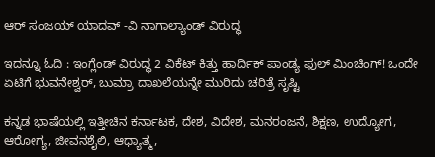ಆರ್ ಸಂಜಯ್ ಯಾದವ್ -ವಿ ನಾಗಾಲ್ಯಾಂಡ್ ವಿರುದ್ಧ

ಇದನ್ನೂ ಓದಿ : ಇಂಗ್ಲೆಂಡ್ ವಿರುದ್ಧ 2 ವಿಕೆಟ್ ಕಿತ್ತು ಹಾರ್ದಿಕ್‌ ಪಾಂಡ್ಯ ಫುಲ್‌ ಮಿಂಚಿಂಗ್‌! ಒಂದೇ ಏಟಿಗೆ ಭುವನೇಶ್ವರ್, ಬುಮ್ರಾ ದಾಖಲೆಯನ್ನೇ ಮುರಿದು ಚರಿತ್ರೆ ಸೃಷ್ಟಿ

ಕನ್ನಡ ಭಾಷೆಯಲ್ಲಿ ಇತ್ತೀಚಿನ ಕರ್ನಾಟಕ, ದೇಶ, ವಿದೇಶ, ಮನರಂಜನೆ, ಶಿಕ್ಷಣ, ಉದ್ಯೋಗ, ಆರೋಗ್ಯ, ಜೀವನಶೈಲಿ, ಆಧ್ಯಾತ್ಮ,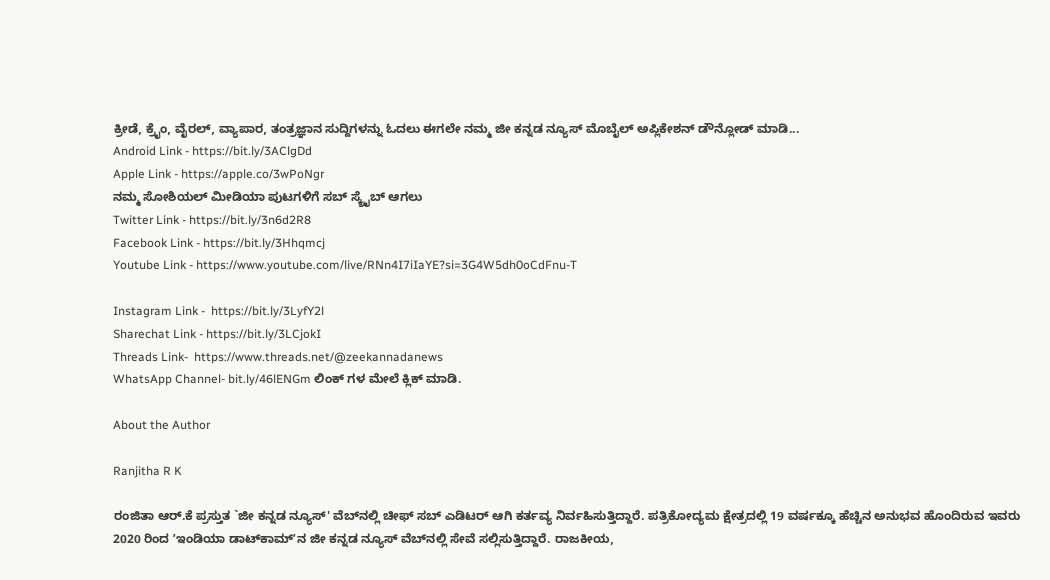ಕ್ರೀಡೆ, ಕ್ರೈಂ, ವೈರಲ್, ವ್ಯಾಪಾರ, ತಂತ್ರಜ್ಞಾನ ಸುದ್ದಿಗಳನ್ನು ಓದಲು ಈಗಲೇ ನಮ್ಮ ಜೀ ಕನ್ನಡ ನ್ಯೂಸ್ ಮೊಬೈಲ್ ಅಪ್ಲಿಕೇಶನ್ ಡೌನ್ಲೋಡ್ ಮಾಡಿ...
Android Link - https://bit.ly/3AClgDd
Apple Link - https://apple.co/3wPoNgr
ನಮ್ಮ ಸೋಶಿಯಲ್ ಮೀಡಿಯಾ ಪುಟಗಳಿಗೆ ಸಬ್ ಸ್ಕ್ರೈಬ್ ಆಗಲು
Twitter Link - https://bit.ly/3n6d2R8
Facebook Link - https://bit.ly/3Hhqmcj
Youtube Link - https://www.youtube.com/live/RNn4I7iIaYE?si=3G4W5dh0oCdFnu-T

Instagram Link -  https://bit.ly/3LyfY2l
Sharechat Link - https://bit.ly/3LCjokI
Threads Link-  https://www.threads.net/@zeekannadanews
WhatsApp Channel- bit.ly/46lENGm ಲಿಂಕ್ ಗಳ ಮೇಲೆ ಕ್ಲಿಕ್ ಮಾಡಿ.

About the Author

Ranjitha R K

ರಂಜಿತಾ ಆರ್.ಕೆ ಪ್ರಸ್ತುತ `ಜೀ ಕನ್ನಡ ನ್ಯೂಸ್‌' ವೆಬ್‌ನಲ್ಲಿ ಚೀಫ್ ಸಬ್ ಎಡಿಟರ್ ಆಗಿ ಕರ್ತವ್ಯ ನಿರ್ವಹಿಸುತ್ತಿದ್ದಾರೆ. ಪತ್ರಿಕೋದ್ಯಮ ಕ್ಷೇತ್ರದಲ್ಲಿ 19 ವರ್ಷಕ್ಕೂ ಹೆಚ್ಚಿನ ಅನುಭವ ಹೊಂದಿರುವ ಇವರು 2020 ರಿಂದ ʼಇಂಡಿಯಾ ಡಾಟ್‌ಕಾಮ್‌ʼನ ಜೀ ಕನ್ನಡ ನ್ಯೂಸ್‌ ವೆಬ್‌ನಲ್ಲಿ ಸೇವೆ ಸಲ್ಲಿಸುತ್ತಿದ್ದಾರೆ. ರಾಜಕೀಯ,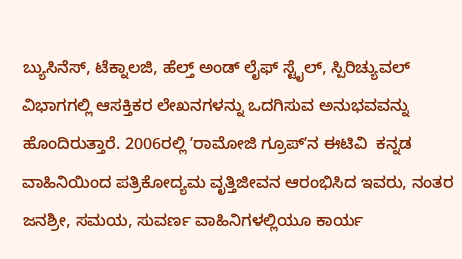ಬ್ಯುಸಿನೆಸ್, ಟೆಕ್ನಾಲಜಿ, ಹೆಲ್ತ್ ಅಂಡ್ ಲೈಫ್ ಸ್ಟೈಲ್, ಸ್ಪಿರಿಚ್ಯುವಲ್ ವಿಭಾಗಗಲ್ಲಿ ಆಸಕ್ತಿಕರ ಲೇಖನಗಳನ್ನು ಒದಗಿಸುವ ಅನುಭವವನ್ನು ಹೊಂದಿರುತ್ತಾರೆ. 2006ರಲ್ಲಿ ʼರಾಮೋಜಿ ಗ್ರೂಪ್‌ʼನ ಈಟಿವಿ  ಕನ್ನಡ ವಾಹಿನಿಯಿಂದ ಪತ್ರಿಕೋದ್ಯಮ ವೃತ್ತಿಜೀವನ ಆರಂಭಿಸಿದ ಇವರು, ನಂತರ ಜನಶ್ರೀ, ಸಮಯ, ಸುವರ್ಣ ವಾಹಿನಿಗಳಲ್ಲಿಯೂ ಕಾರ್ಯ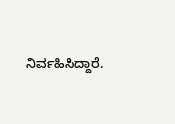ನಿರ್ವಹಿಸಿದ್ದಾರೆ.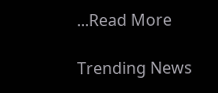...Read More

Trending News